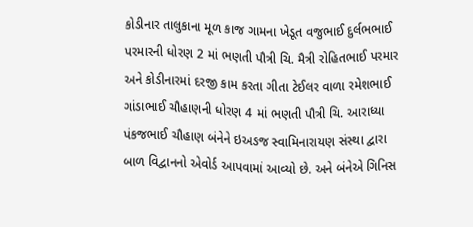કોડીનાર તાલુકાના મૂળ કાજ ગામના ખેડૂત વજુભાઈ દુર્લભભાઈ પરમારની ધોરણ 2 માં ભણતી પૌત્રી ચિ. મૈત્રી રોહિતભાઈ પરમાર અને કોડીનારમાં દરજી કામ કરતા ગીતા ટેઈલર વાળા રમેશભાઈ ગાંડાભાઈ ચૌહાણની ધોરણ 4 માં ભણતી પૌત્રી ચિ. આરાધ્યા પંકજભાઈ ચૌહાણ બંનેને ઇઅઙજ સ્વામિનારાયણ સંસ્થા દ્વારા બાળ વિદ્વાનનો એવોર્ડ આપવામાં આવ્યો છે. અને બંનેએ ગિનિસ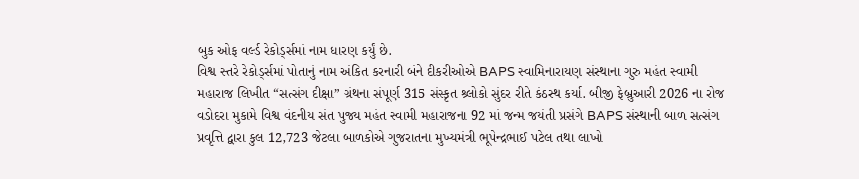બુક ઓફ વર્લ્ડ રેકોર્ડ્સમાં નામ ધારણ કર્યું છે.
વિશ્વ સ્તરે રેકોર્ડ્સમાં પોતાનું નામ અંકિત કરનારી બંને દીકરીઓએ BAPS સ્વામિનારાયણ સંસ્થાના ગુરુ મહંત સ્વામી મહારાજ લિખીત “સત્સંગ દીક્ષા” ગ્રંથના સંપૂર્ણ 315 સંસ્કૃત શ્ર્લોકો સુંદર રીતે કંઠસ્થ કર્યા. બીજી ફેબ્રુઆરી 2026 ના રોજ વડોદરા મુકામે વિશ્વ વંદનીય સંત પુજ્ય મહંત સ્વામી મહારાજના 92 માં જન્મ જયંતી પ્રસંગે BAPS સંસ્થાની બાળ સત્સંગ પ્રવૃત્તિ દ્વારા કુલ 12,723 જેટલા બાળકોએ ગુજરાતના મુખ્યમંત્રી ભૂપેન્દ્રભાઈ પટેલ તથા લાખો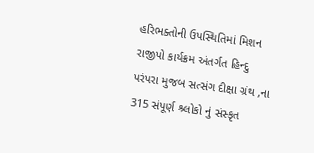હરિભક્તોની ઉપસ્થિતિમાં મિશન રાજીપો કાર્યક્રમ અંતર્ગત હિન્દુ પરંપરા મુજબ સત્સંગ દીક્ષા ગ્રંથ ,ના 315 સંપૂર્ણ શ્ર્લોકો નું સંસ્કૃત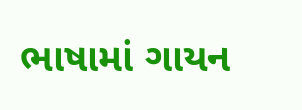ભાષામાં ગાયન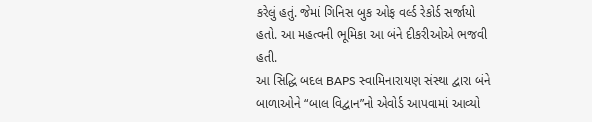કરેલું હતું. જેમાં ગિનિસ બુક ઓફ વર્લ્ડ રેકોર્ડ સર્જાયો હતો. આ મહત્વની ભૂમિકા આ બંને દીકરીઓએ ભજવી હતી.
આ સિદ્ધિ બદલ BAPS સ્વામિનારાયણ સંસ્થા દ્વારા બંને બાળાઓને “બાલ વિદ્વાન”નો એવોર્ડ આપવામાં આવ્યો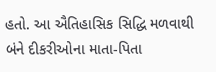હતો. આ ઐતિહાસિક સિદ્ધિ મળવાથી બંને દીકરીઓના માતા-પિતા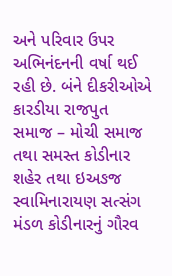અને પરિવાર ઉપર અભિનંદનની વર્ષા થઈ રહી છે. બંને દીકરીઓએ કારડીયા રાજપુત સમાજ – મોચી સમાજ તથા સમસ્ત કોડીનાર શહેર તથા ઇઅઙજ સ્વામિનારાયણ સત્સંગ મંડળ કોડીનારનું ગૌરવ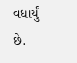વધાર્યું છે.